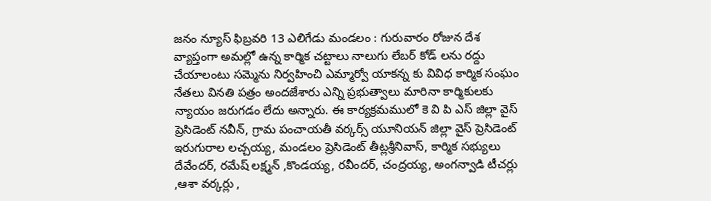జనం న్యూస్ ఫిబ్రవరి 13 ఎలిగేడు మండలం : గురువారం రోజున దేశ వ్యాప్తంగా అమల్లో ఉన్న కార్మిక చట్టాలు నాలుగు లేబర్ కోడ్ లను రద్దు చేయాలంటు సమ్మెను నిర్వహించి ఎమ్మార్వో యాకన్న కు వివిధ కార్మిక సంఘం నేతలు వినతి పత్రం అందజేశారు ఎన్ని ప్రభుత్వాలు మారినా కార్మికులకు న్యాయం జరుగడం లేదు అన్నారు. ఈ కార్యక్రమములో కె వి పి ఎస్ జిల్లా వైస్ ప్రెసిడెంట్ నవీన్, గ్రామ పంచాయతీ వర్కర్స్ యూనియన్ జిల్లా వైస్ ప్రెసిడెంట్ ఇరుగురాల లచ్చయ్య, మండలం ప్రెసిడెంట్ తీట్లశ్రీనివాస్, కార్మిక సభ్యులు దేవేందర్, రమేష్ లక్ష్మన్ ,కొండయ్య, రవీందర్, చంద్రయ్య, అంగన్వాడి టీచర్లు ,ఆశా వర్కర్లు ,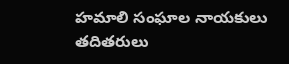హమాలి సంఘాల నాయకులు తదితరులు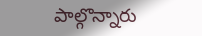పాల్గొన్నారు